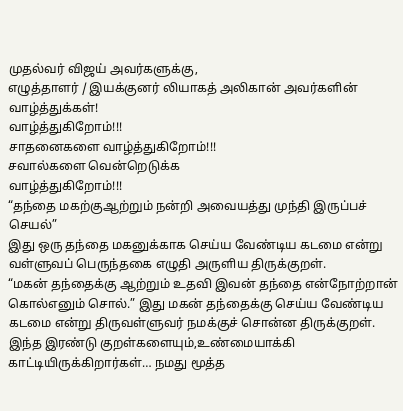முதல்வர் விஜய் அவர்களுக்கு,
எழுத்தாளர் / இயக்குனர் லியாகத் அலிகான் அவர்களின் வாழ்த்துக்கள்!
வாழ்த்துகிறோம்!!!
சாதனைகளை வாழ்த்துகிறோம்!!!
சவால்களை வென்றெடுக்க
வாழ்த்துகிறோம்!!!
“தந்தை மகற்குஆற்றும் நன்றி அவையத்து முந்தி இருப்பச் செயல்”
இது ஒரு தந்தை மகனுக்காக செய்ய வேண்டிய கடமை என்று வள்ளுவப் பெருந்தகை எழுதி அருளிய திருக்குறள்.
“மகன் தந்தைக்கு ஆற்றும் உதவி இவன் தந்தை என்நோற்றான் கொல்எனும் சொல்.” இது மகன் தந்தைக்கு செய்ய வேண்டிய கடமை என்று திருவள்ளுவர் நமக்குச் சொன்ன திருக்குறள். இந்த இரண்டு குறள்களையும்,உண்மையாக்கி காட்டியிருக்கிறார்கள்… நமது மூத்த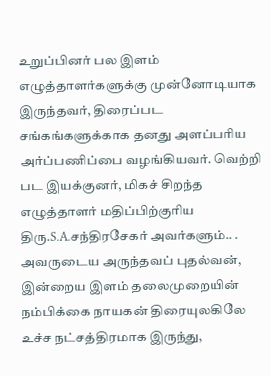உறுப்பினர் பல இளம் எழுத்தாளர்களுக்கு முன்னோடியாக இருந்தவர், திரைப்பட சங்கங்களுக்காக தனது அளப்பரிய அர்ப்பணிப்பை வழங்கியவர். வெற்றி பட இயக்குனர், மிகச் சிறந்த எழுத்தாளர் மதிப்பிற்குரிய திரு.S.A.சந்திரசேகர் அவர்களும்.. .
அவருடைய அருந்தவப் புதல்வன்,
இன்றைய இளம் தலைமுறையின் நம்பிக்கை நாயகன் திரையுலகிலே உச்ச நட்சத்திரமாக இருந்து,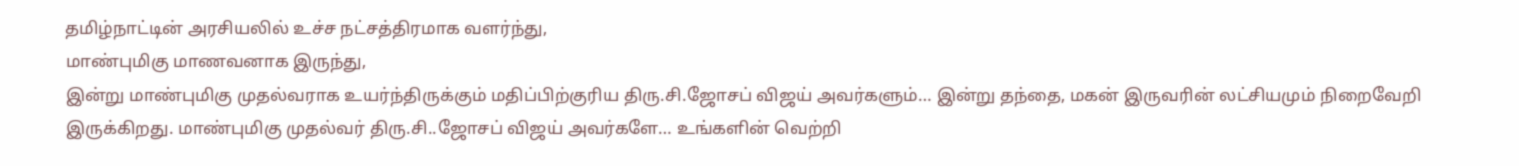தமிழ்நாட்டின் அரசியலில் உச்ச நட்சத்திரமாக வளர்ந்து,
மாண்புமிகு மாணவனாக இருந்து,
இன்று மாண்புமிகு முதல்வராக உயர்ந்திருக்கும் மதிப்பிற்குரிய திரு.சி.ஜோசப் விஜய் அவர்களும்… இன்று தந்தை, மகன் இருவரின் லட்சியமும் நிறைவேறி இருக்கிறது. மாண்புமிகு முதல்வர் திரு.சி..ஜோசப் விஜய் அவர்களே… உங்களின் வெற்றி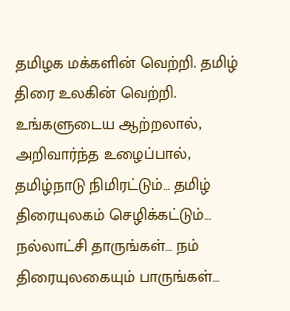தமிழக மக்களின் வெற்றி. தமிழ் திரை உலகின் வெற்றி. உங்களுடைய ஆற்றலால், அறிவார்ந்த உழைப்பால்,
தமிழ்நாடு நிமிரட்டும்… தமிழ் திரையுலகம் செழிக்கட்டும்… நல்லாட்சி தாருங்கள்… நம் திரையுலகையும் பாருங்கள்…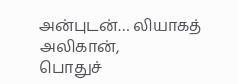அன்புடன்… லியாகத் அலிகான்,
பொதுச்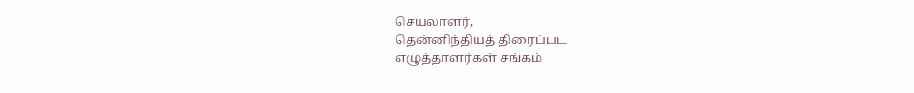செயலாளர்,
தென்னிந்தியத் திரைப்பட
எழுத்தாளர்கள் சங்கம்